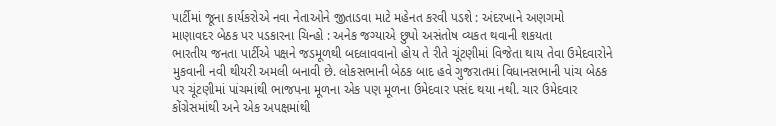પાર્ટીમાં જૂના કાર્યકરોએ નવા નેતાઓને જીતાડવા માટે મહેનત કરવી પડશે : અંદરખાને અણગમો
માણાવદર બેઠક પર પડકારના ચિન્હો : અનેક જગ્યાએ છુપો અસંતોષ વ્યકત થવાની શકયતા
ભારતીય જનતા પાર્ટીએ પક્ષને જડમૂળથી બદલાવવાનો હોય તે રીતે ચૂંટણીમાં વિજેતા થાય તેવા ઉમેદવારોને મુકવાની નવી થીયરી અમલી બનાવી છે. લોકસભાની બેઠક બાદ હવે ગુજરાતમાં વિધાનસભાની પાંચ બેઠક પર ચૂંટણીમાં પાંચમાંથી ભાજપના મૂળના એક પણ મૂળના ઉમેદવાર પસંદ થયા નથી. ચાર ઉમેદવાર કોંગ્રેસમાંથી અને એક અપક્ષમાંથી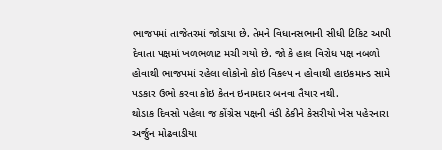ભાજપમાં તાજેતરમાં જોડાયા છે. તેમને વિધાનસભાની સીધી ટિકિટ આપી દેવાતા પક્ષમાં ખળભળાટ મચી ગયો છે. જો કે હાલ વિરોધ પક્ષ નબળો હોવાથી ભાજપમાં રહેલા લોકોનો કોઇ વિકલ્પ ન હોવાથી હાઇકમાન્ડ સામે પડકાર ઉભો કરવા કોઇ કેતન ઇનામદાર બનવા તૈયાર નથી.
થોડાક દિવસો પહેલા જ કોંગ્રેસ પક્ષની વંડી ઠેકીને કેસરીયો ખેસ પહેરનારા અર્જુન મોઢવાડીયા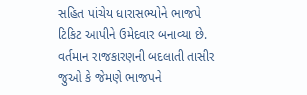સહિત પાંચેય ધારાસભ્યોને ભાજપે ટિકિટ આપીને ઉમેદવાર બનાવ્યા છે. વર્તમાન રાજકારણની બદલાતી તાસીર જુઓ કે જેમણે ભાજપને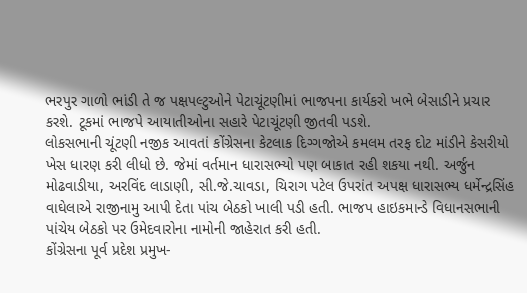ભરપુર ગાળો ભાંડી તે જ પક્ષપલ્ટુઓને પેટાચૂંટણીમાં ભાજપના કાર્યકરો ખભે બેસાડીને પ્રચાર કરશે. ટૂકમાં ભાજપે આયાતીઓના સહારે પેટાચૂંટણી જીતવી પડશે.
લોકસભાની ચૂંટણી નજીક આવતાં કોંગ્રેસના કેટલાક દિગ્ગજોએ કમલમ તરફ દોટ માંડીને કેસરીયો ખેસ ધારણ કરી લીધો છે. જેમાં વર્તમાન ધારાસભ્યો પણ બાકાત રહી શકયા નથી. અર્જુન મોઢવાડીયા, અરવિંદ લાડાણી, સી.જે.ચાવડા, ચિરાગ પટેલ ઉપરાંત અપક્ષ ધારાસભ્ય ધર્મેન્દ્રસિંહ વાઘેલાએ રાજીનામુ આપી દેતા પાંચ બેઠકો ખાલી પડી હતી. ભાજપ હાઇકમાન્ડે વિધાનસભાની પાંચેય બેઠકો પર ઉમેદવારોના નામોની જાહેરાત કરી હતી.
કોંગ્રેસના પૂર્વ પ્રદેશ પ્રમુખ-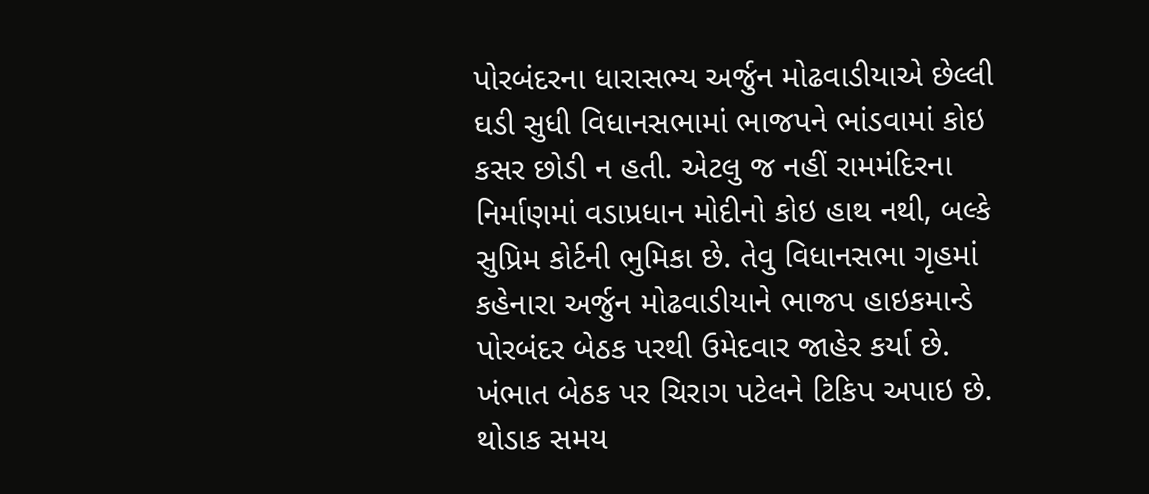પોરબંદરના ધારાસભ્ય અર્જુન મોઢવાડીયાએ છેલ્લી ઘડી સુધી વિધાનસભામાં ભાજપને ભાંડવામાં કોઇ કસર છોડી ન હતી. એટલુ જ નહીં રામમંદિરના નિર્માણમાં વડાપ્રધાન મોદીનો કોઇ હાથ નથી, બલ્કે સુપ્રિમ કોર્ટની ભુમિકા છે. તેવુ વિધાનસભા ગૃહમાં કહેનારા અર્જુન મોઢવાડીયાને ભાજપ હાઇકમાન્ડે પોરબંદર બેઠક પરથી ઉમેદવાર જાહેર કર્યા છે. ખંભાત બેઠક પર ચિરાગ પટેલને ટિકિપ અપાઇ છે. થોડાક સમય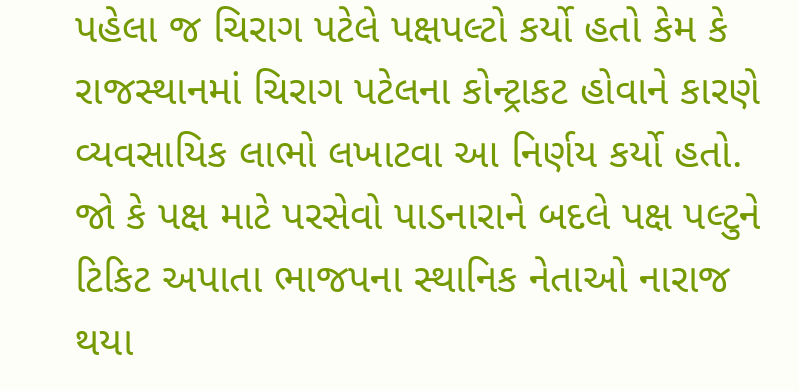પહેલા જ ચિરાગ પટેલે પક્ષપલ્ટો કર્યો હતો કેમ કે રાજસ્થાનમાં ચિરાગ પટેલના કોન્ટ્રાકટ હોવાને કારણે વ્યવસાયિક લાભો લખાટવા આ નિર્ણય કર્યો હતો. જો કે પક્ષ માટે પરસેવો પાડનારાને બદલે પક્ષ પલ્ટુને ટિકિટ અપાતા ભાજપના સ્થાનિક નેતાઓ નારાજ થયા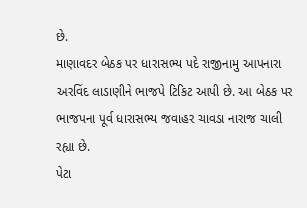છે.
માણાવદર બેઠક પર ધારાસભ્ય પદે રાજીનામુ આપનારા અરવિંદ લાડાણીને ભાજપે ટિકિટ આપી છે. આ બેઠક પર ભાજપના પૂર્વ ધારાસભ્ય જવાહર ચાવડા નારાજ ચાલી રહ્યા છે.
પેટા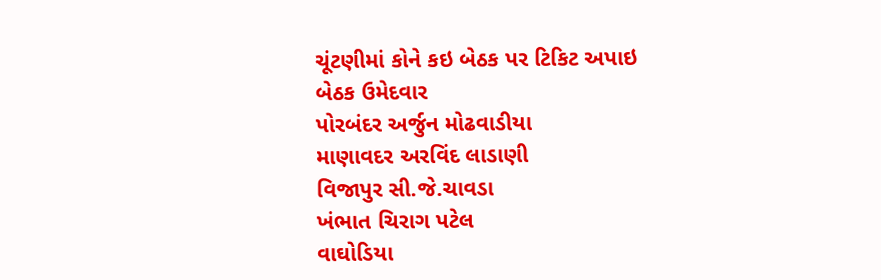ચૂંટણીમાં કોને કઇ બેઠક પર ટિકિટ અપાઇ
બેઠક ઉમેદવાર
પોરબંદર અર્જુન મોઢવાડીયા
માણાવદર અરવિંદ લાડાણી
વિજાપુર સી.જે.ચાવડા
ખંભાત ચિરાગ પટેલ
વાઘોડિયા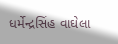ધર્મેન્દ્રસિંહ વાઘેલા